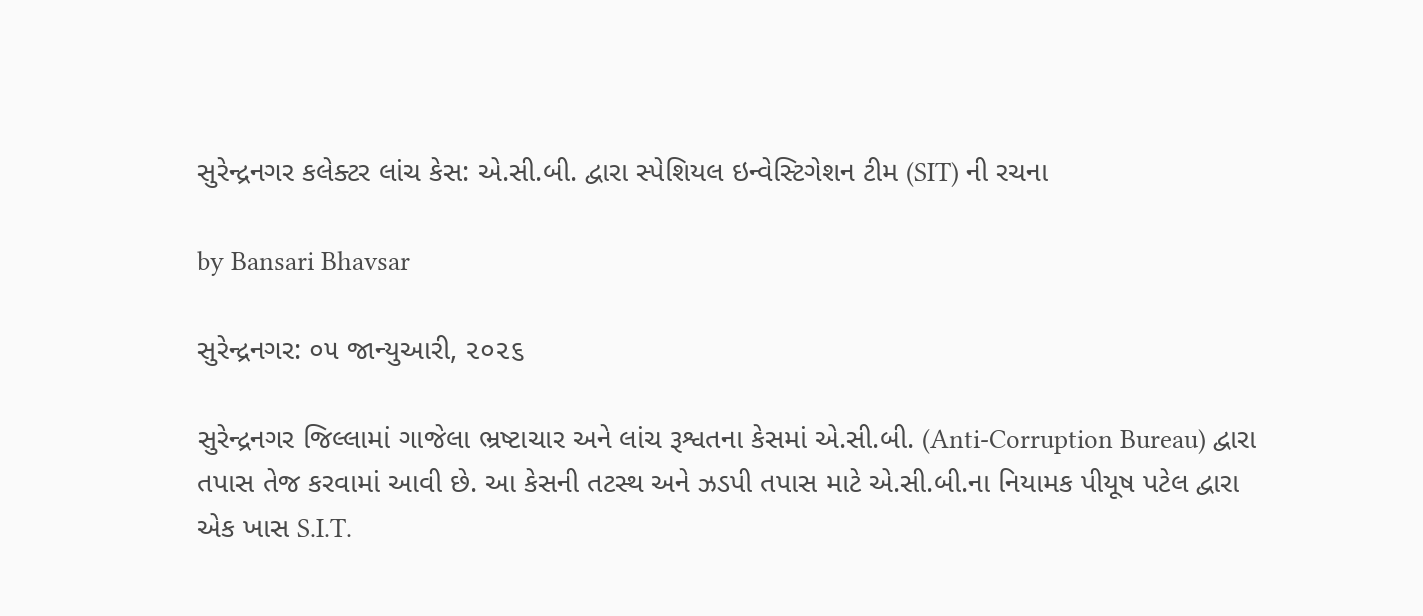સુરેન્દ્રનગર કલેક્ટર લાંચ કેસ: એ.સી.બી. દ્વારા સ્પેશિયલ ઇન્વેસ્ટિગેશન ટીમ (SIT) ની રચના

by Bansari Bhavsar

સુરેન્દ્રનગર: ૦૫ જાન્યુઆરી, ૨૦૨૬

સુરેન્દ્રનગર જિલ્લામાં ગાજેલા ભ્રષ્ટાચાર અને લાંચ રૂશ્વતના કેસમાં એ.સી.બી. (Anti-Corruption Bureau) દ્વારા તપાસ તેજ કરવામાં આવી છે. આ કેસની તટસ્થ અને ઝડપી તપાસ માટે એ.સી.બી.ના નિયામક પીયૂષ પટેલ દ્વારા એક ખાસ S.I.T.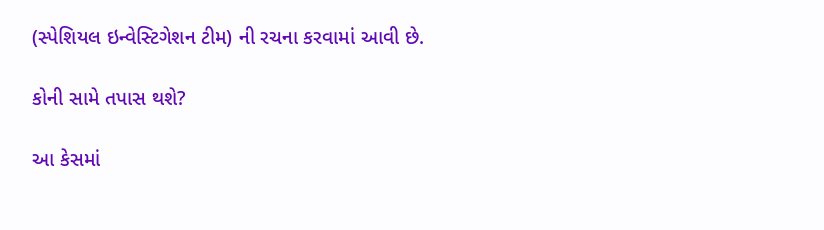(સ્પેશિયલ ઇન્વેસ્ટિગેશન ટીમ) ની રચના કરવામાં આવી છે.

કોની સામે તપાસ થશે?

આ કેસમાં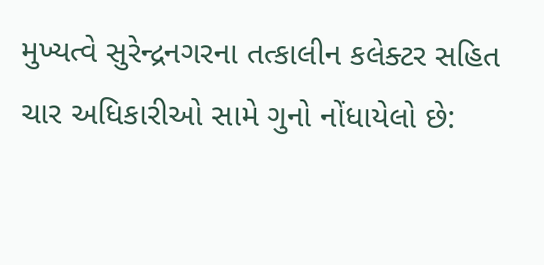મુખ્યત્વે સુરેન્દ્રનગરના તત્કાલીન કલેક્ટર સહિત ચાર અધિકારીઓ સામે ગુનો નોંધાયેલો છે: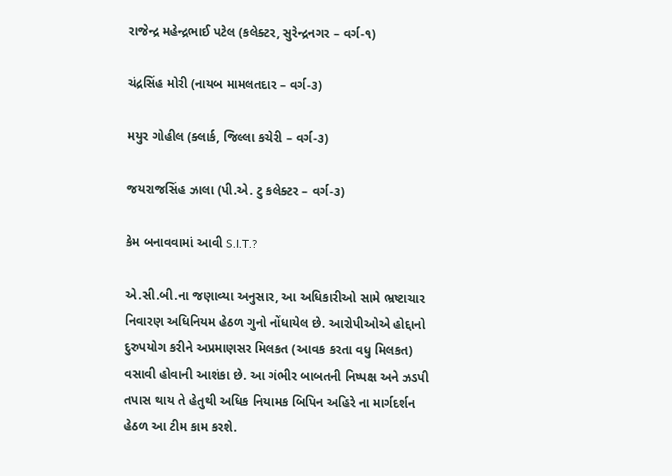રાજેન્દ્ર મહેન્દ્રભાઈ પટેલ (કલેક્ટર, સુરેન્દ્રનગર – વર્ગ-૧)

ચંદ્રસિંહ મોરી (નાયબ મામલતદાર – વર્ગ-૩)

મયુર ગોહીલ (ક્લાર્ક, જિલ્લા કચેરી – વર્ગ-૩)

જયરાજસિંહ ઝાલા (પી.એ. ટુ કલેક્ટર – વર્ગ-૩)

કેમ બનાવવામાં આવી S.I.T.?

એ.સી.બી.ના જણાવ્યા અનુસાર, આ અધિકારીઓ સામે ભ્રષ્ટાચાર નિવારણ અધિનિયમ હેઠળ ગુનો નોંધાયેલ છે. આરોપીઓએ હોદ્દાનો દુરુપયોગ કરીને અપ્રમાણસર મિલકત (આવક કરતા વધુ મિલકત) વસાવી હોવાની આશંકા છે. આ ગંભીર બાબતની નિષ્પક્ષ અને ઝડપી તપાસ થાય તે હેતુથી અધિક નિયામક બિપિન અહિરે ના માર્ગદર્શન હેઠળ આ ટીમ કામ કરશે.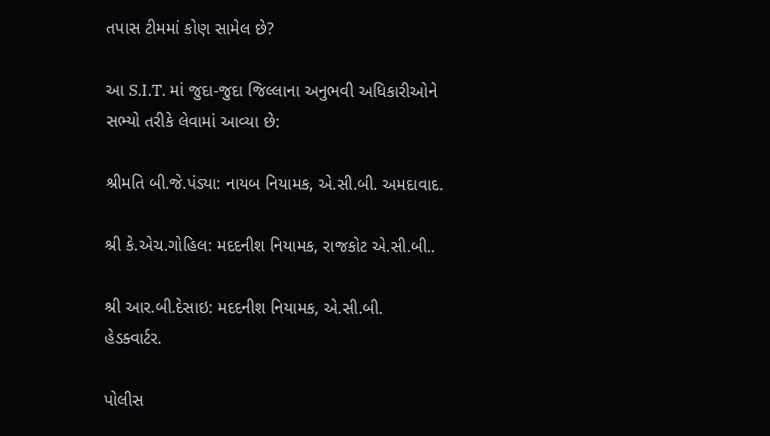તપાસ ટીમમાં કોણ સામેલ છે?

આ S.I.T. માં જુદા-જુદા જિલ્લાના અનુભવી અધિકારીઓને સભ્યો તરીકે લેવામાં આવ્યા છે:

શ્રીમતિ બી.જે.પંડ્યા: નાયબ નિયામક, એ.સી.બી. અમદાવાદ.

શ્રી કે.એચ.ગોહિલ: મદદનીશ નિયામક, રાજકોટ એ.સી.બી..

શ્રી આર.બી.દેસાઇ: મદદનીશ નિયામક, એ.સી.બી. હેડક્વાર્ટર.

પોલીસ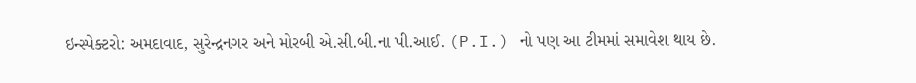ઇન્સ્પેક્ટરો: અમદાવાદ, સુરેન્દ્રનગર અને મોરબી એ.સી.બી.ના પી.આઈ. (P.I.) નો પણ આ ટીમમાં સમાવેશ થાય છે.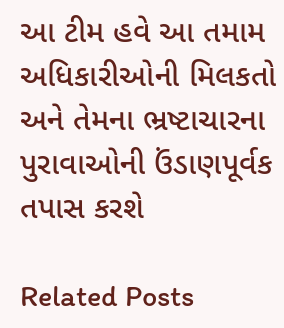આ ટીમ હવે આ તમામ અધિકારીઓની મિલકતો અને તેમના ભ્રષ્ટાચારના પુરાવાઓની ઉંડાણપૂર્વક તપાસ કરશે

Related Posts